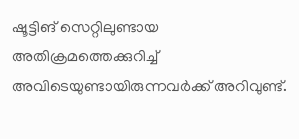ഷൂട്ടിങ് സെറ്റിലുണ്ടായ അതിക്രമത്തെക്കുറിച്ച് അവിടെയുണ്ടായിരുന്നവർക്ക് അറിവുണ്ട്.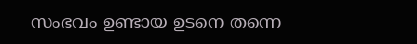സംഭവം ഉണ്ടായ ഉടനെ തന്നെ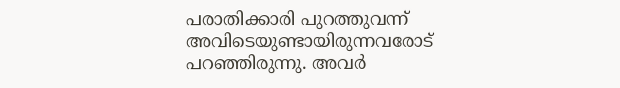പരാതിക്കാരി പുറത്തുവന്ന് അവിടെയുണ്ടായിരുന്നവരോട് പറഞ്ഞിരുന്നു. അവർ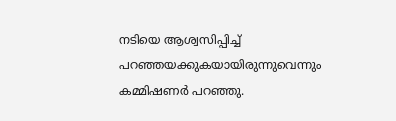നടിയെ ആശ്വസിപ്പിച്ച് പറഞ്ഞയക്കുകയായിരുന്നുവെന്നും കമ്മിഷണർ പറഞ്ഞു.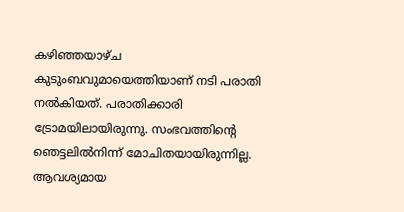കഴിഞ്ഞയാഴ്ച കുടുംബവുമായെത്തിയാണ് നടി പരാതി നൽകിയത്. പരാതിക്കാരി ട്രോമയിലായിരുന്നു. സംഭവത്തിന്റെ ഞെട്ടലിൽനിന്ന് മോചിതയായിരുന്നില്ല. ആവശ്യമായ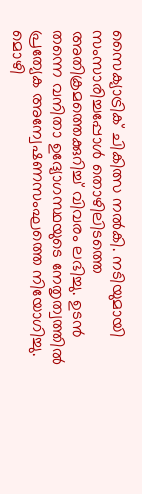സൈക്യാട്രിക് ചികിത്സ നൽകി. നടിയുമായി സംസാരിച്ചപ്പോൾ തൊഴിലിടത്തെ അതിക്രമത്തെക്കുറിച്ച് വിവരം ലഭിച്ചു. ഉടൻ തന്നെ വനിതാ ഉദ്യോഗസ്ഥയുടെ നേതൃത്വത്തിൽ പ്രത്യേക അന്വേഷണസംഘത്തെ നിയോഗിച്ചു. മൊഴി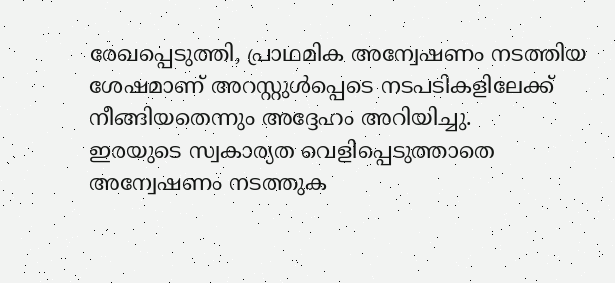രേഖപ്പെടുത്തി, പ്രാഥമിക അന്വേഷണം നടത്തിയ ശേഷമാണ് അറസ്റ്റുൾപ്പെടെ നടപടികളിലേക്ക് നീങ്ങിയതെന്നും അദ്ദേഹം അറിയിച്ചു.
ഇരയുടെ സ്വകാര്യത വെളിപ്പെടുത്താതെ അന്വേഷണം നടത്തുക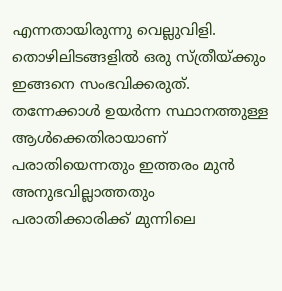എന്നതായിരുന്നു വെല്ലുവിളി. തൊഴിലിടങ്ങളിൽ ഒരു സ്ത്രീയ്ക്കും ഇങ്ങനെ സംഭവിക്കരുത്. തന്നേക്കാൾ ഉയർന്ന സ്ഥാനത്തുള്ള ആൾക്കെതിരായാണ് പരാതിയെന്നതും ഇത്തരം മുൻ അനുഭവില്ലാത്തതും പരാതിക്കാരിക്ക് മുന്നിലെ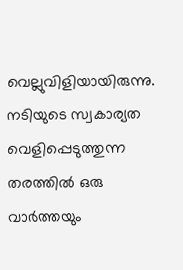വെല്ലുവിളിയായിരുന്നു. നടിയുടെ സ്വകാര്യത വെളിപ്പെടുത്തുന്ന തരത്തിൽ ഒരു വാർത്തയും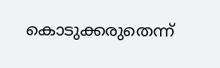കൊടുക്കരുതെന്ന്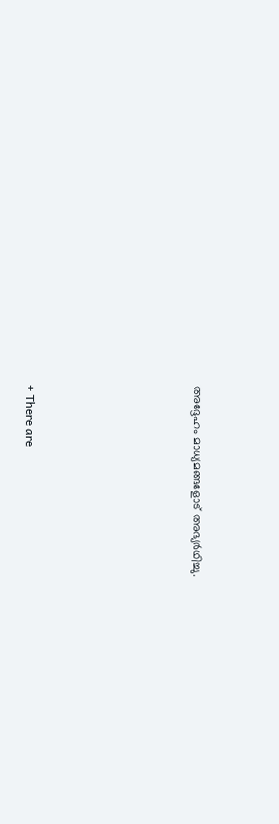അദ്ദേഹം മാധ്യമങ്ങളോട് അഭ്യർഥിച്ചു.







+ There are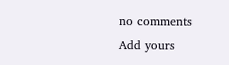no comments
Add yours